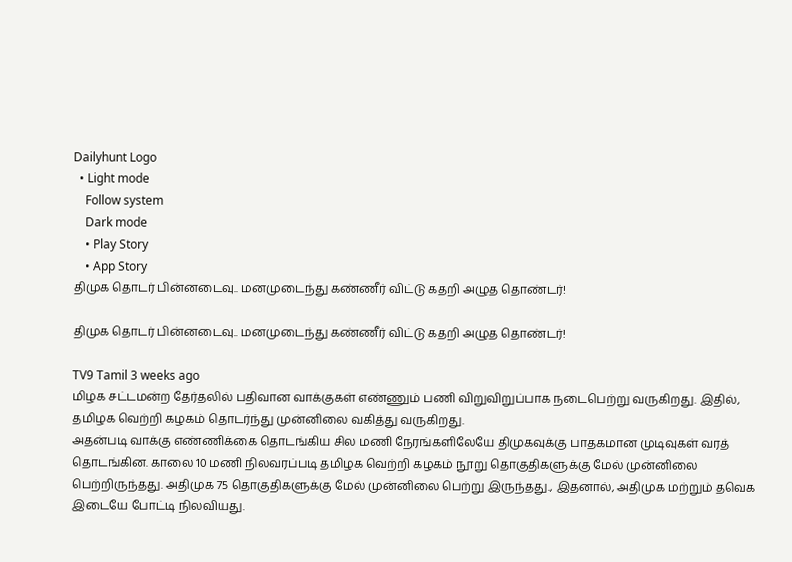Dailyhunt Logo
  • Light mode
    Follow system
    Dark mode
    • Play Story
    • App Story
திமுக தொடர் பின்னடைவு.. மனமுடைந்து கண்ணீர் விட்டு கதறி அழுத தொண்டர்!

திமுக தொடர் பின்னடைவு.. மனமுடைந்து கண்ணீர் விட்டு கதறி அழுத தொண்டர்!

TV9 Tamil 3 weeks ago
மிழக சட்டமன்ற தேர்தலில் பதிவான வாக்குகள் எண்ணும் பணி விறுவிறுப்பாக நடைபெற்று வருகிறது. இதில், தமிழக வெற்றி கழகம் தொடர்ந்து முன்னிலை வகித்து வருகிறது.
அதன்படி வாக்கு எண்ணிக்கை தொடங்கிய சில மணி நேரங்களிலேயே திமுகவுக்கு பாதகமான முடிவுகள் வரத் தொடங்கின. காலை 10 மணி நிலவரப்படி தமிழக வெற்றி கழகம் நூறு தொகுதிகளுக்கு மேல் முன்னிலை பெற்றிருந்தது. அதிமுக 75 தொகுதிகளுக்கு மேல் முன்னிலை பெற்று இருந்தது., இதனால், அதிமுக மற்றும் தவெக இடையே போட்டி நிலவியது.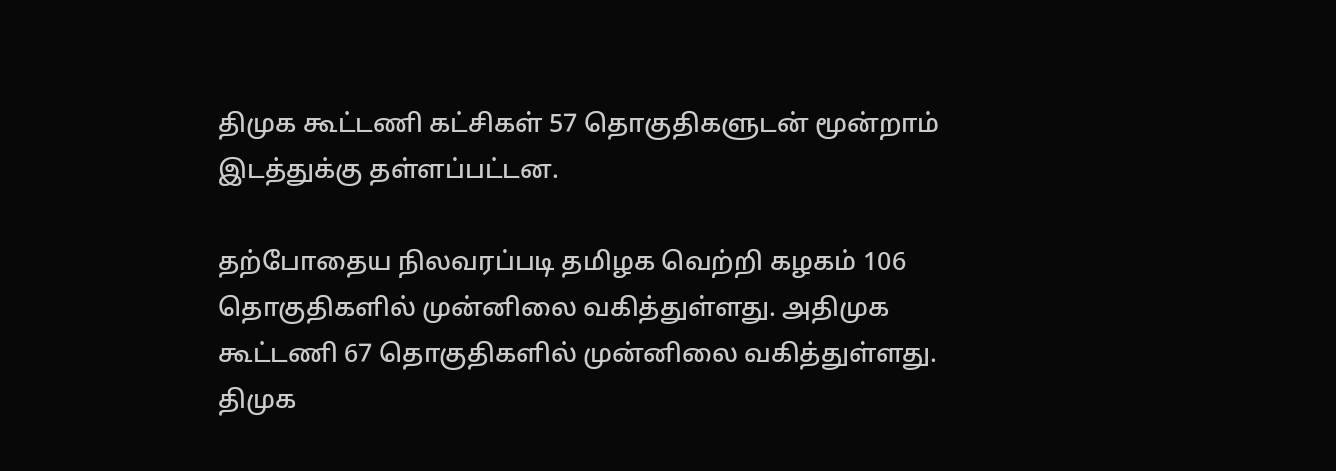திமுக கூட்டணி கட்சிகள் 57 தொகுதிகளுடன் மூன்றாம் இடத்துக்கு தள்ளப்பட்டன.

தற்போதைய நிலவரப்படி தமிழக வெற்றி கழகம் 106 தொகுதிகளில் முன்னிலை வகித்துள்ளது. அதிமுக கூட்டணி 67 தொகுதிகளில் முன்னிலை வகித்துள்ளது. திமுக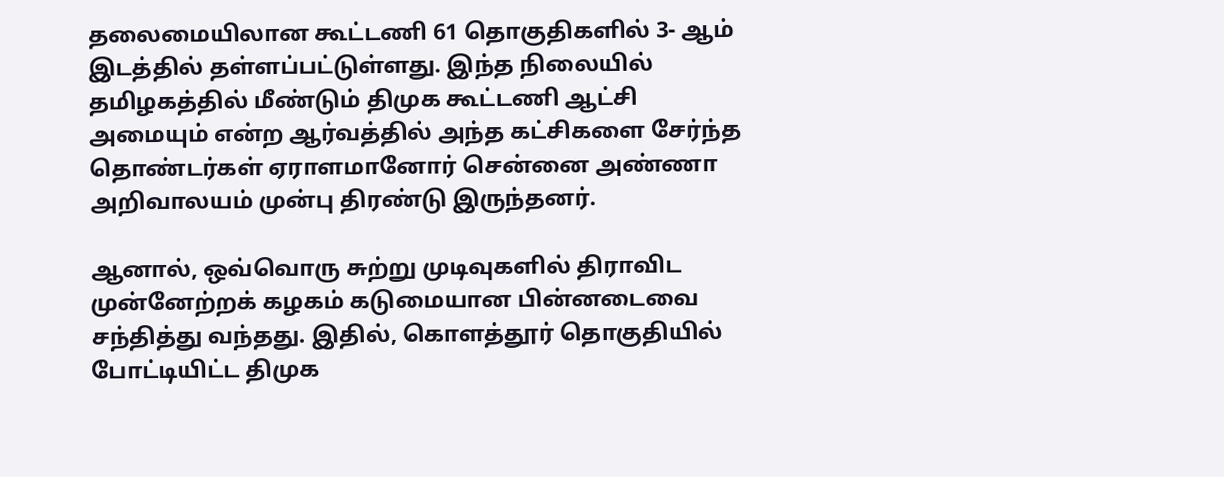தலைமையிலான கூட்டணி 61 தொகுதிகளில் 3- ஆம் இடத்தில் தள்ளப்பட்டுள்ளது. இந்த நிலையில் தமிழகத்தில் மீண்டும் திமுக கூட்டணி ஆட்சி அமையும் என்ற ஆர்வத்தில் அந்த கட்சிகளை சேர்ந்த தொண்டர்கள் ஏராளமானோர் சென்னை அண்ணா அறிவாலயம் முன்பு திரண்டு இருந்தனர்.

ஆனால், ஒவ்வொரு சுற்று முடிவுகளில் திராவிட முன்னேற்றக் கழகம் கடுமையான பின்னடைவை சந்தித்து வந்தது. இதில், கொளத்தூர் தொகுதியில் போட்டியிட்ட திமுக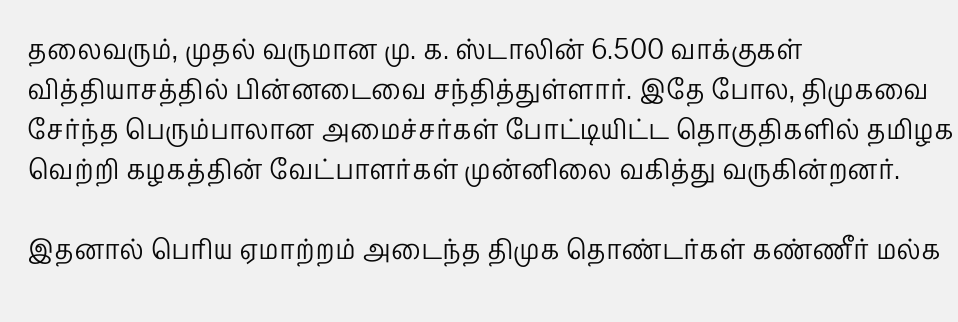தலைவரும், முதல் வருமான மு. க. ஸ்டாலின் 6.500 வாக்குகள் வித்தியாசத்தில் பின்னடைவை சந்தித்துள்ளார். இதே போல, திமுகவை சேர்ந்த பெரும்பாலான அமைச்சர்கள் போட்டியிட்ட தொகுதிகளில் தமிழக வெற்றி கழகத்தின் வேட்பாளர்கள் முன்னிலை வகித்து வருகின்றனர்.

இதனால் பெரிய ஏமாற்றம் அடைந்த திமுக தொண்டர்கள் கண்ணீர் மல்க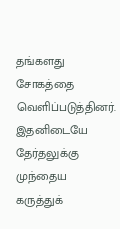தங்களது சோகத்தை வெளிப்படுத்தினர். இதனிடையே தேர்தலுக்கு முந்தைய கருத்துக்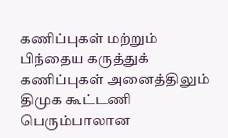கணிப்புகள் மற்றும் பிந்தைய கருத்துக் கணிப்புகள் அனைத்திலும் திமுக கூட்டணி பெரும்பாலான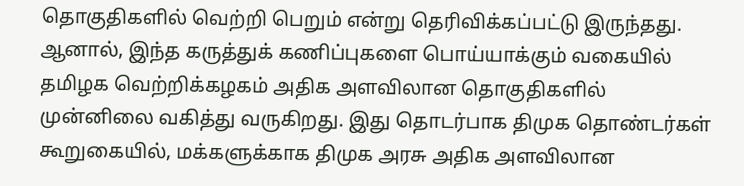தொகுதிகளில் வெற்றி பெறும் என்று தெரிவிக்கப்பட்டு இருந்தது. ஆனால், இந்த கருத்துக் கணிப்புகளை பொய்யாக்கும் வகையில் தமிழக வெற்றிக்கழகம் அதிக அளவிலான தொகுதிகளில் முன்னிலை வகித்து வருகிறது. இது தொடர்பாக திமுக தொண்டர்கள் கூறுகையில், மக்களுக்காக திமுக அரசு அதிக அளவிலான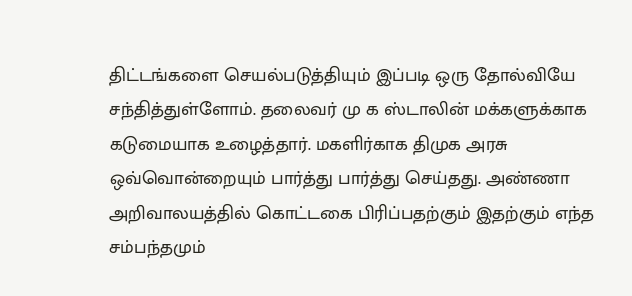திட்டங்களை செயல்படுத்தியும் இப்படி ஒரு தோல்வியே சந்தித்துள்ளோம். தலைவர் மு க ஸ்டாலின் மக்களுக்காக கடுமையாக உழைத்தார். மகளிர்காக திமுக அரசு ஒவ்வொன்றையும் பார்த்து பார்த்து செய்தது. அண்ணா அறிவாலயத்தில் கொட்டகை பிரிப்பதற்கும் இதற்கும் எந்த சம்பந்தமும்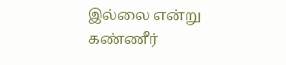இல்லை என்று கண்ணீர்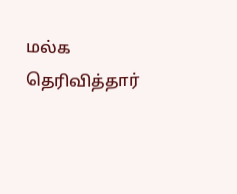மல்க தெரிவித்தார்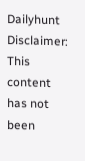Dailyhunt
Disclaimer: This content has not been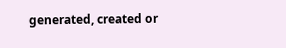generated, created or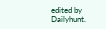edited by Dailyhunt.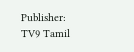Publisher: TV9 Tamil